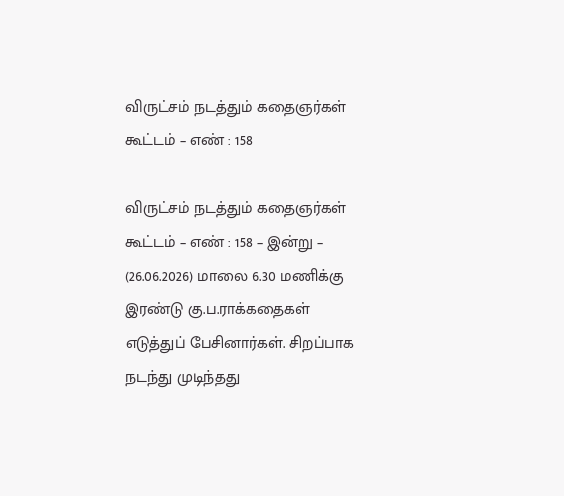விருட்சம் நடத்தும் கதைஞர்கள் கூட்டம் – எண் : 158

விருட்சம் நடத்தும் கதைஞர்கள் கூட்டம் – எண் : 158 – இன்று – (26.06.2026) மாலை 6.30 மணிக்கு இரண்டு கு.ப.ராக்கதைகள் எடுத்துப் பேசினார்கள். சிறப்பாக நடந்து முடிந்தது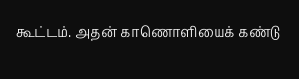கூட்டம். அதன் காணொளியைக் கண்டு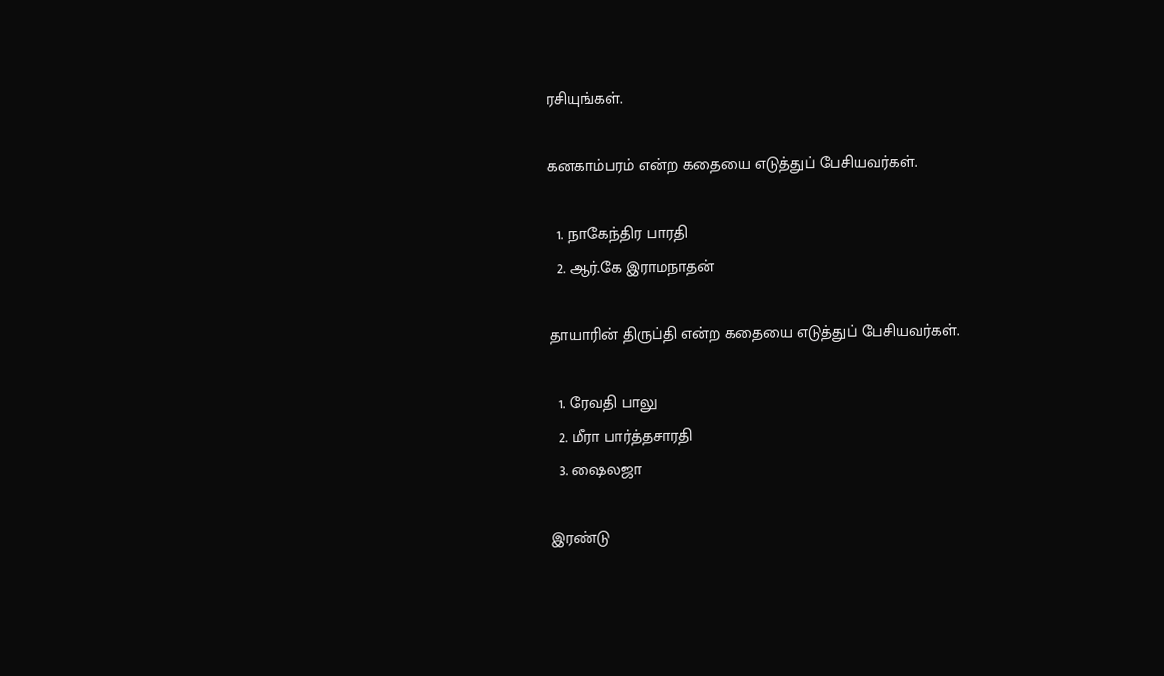ரசியுங்கள்.

கனகாம்பரம் என்ற கதையை எடுத்துப் பேசியவர்கள்.

  1. நாகேந்திர பாரதி
  2. ஆர்.கே இராமநாதன்

தாயாரின் திருப்தி என்ற கதையை எடுத்துப் பேசியவர்கள்.

  1. ரேவதி பாலு
  2. மீரா பார்த்தசாரதி
  3. ஷைலஜா

இரண்டு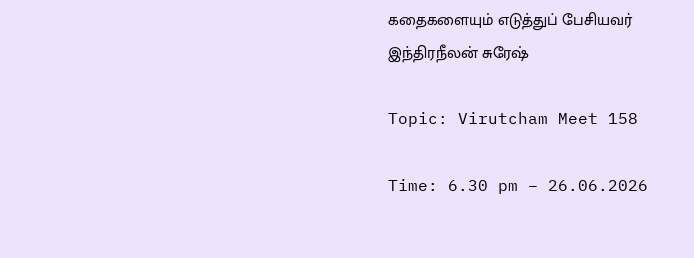கதைகளையும் எடுத்துப் பேசியவர் இந்திரநீலன் சுரேஷ்

Topic: Virutcham Meet 158

Time: 6.30 pm – 26.06.2026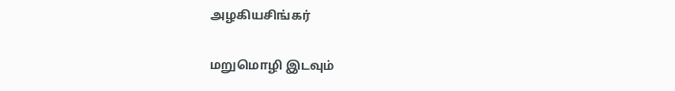அழகியசிங்கர்

மறுமொழி இடவும்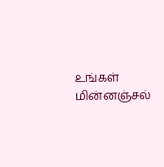உங்கள் மின்னஞ்சல்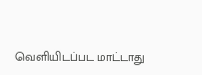வெளியிடப்பட மாட்டாது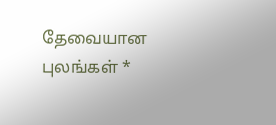தேவையான புலங்கள் *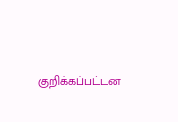குறிக்கப்பட்டன